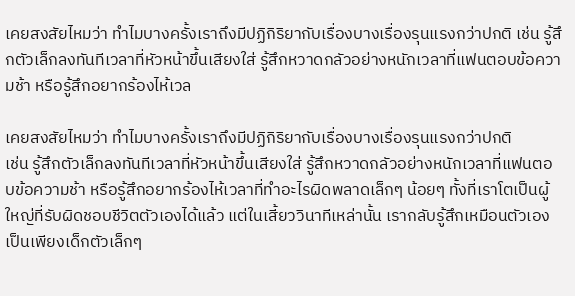เคยสงสัยไหมว่า ทำไมบางครั้งเราถึงมีปฏิกิริยากับเรื่องบางเรื่องรุนแรงกว่าปกติ เช่น รู้สึกตัวเล็กลงทันทีเวลาที่หัวหน้าขึ้นเสียงใส่ รู้สึกหวาดกลัวอย่างหนักเวลาที่แฟนตอบข้อความช้า หรือรู้สึกอยากร้องไห้เวล

เคยสงสัยไหมว่า ทำไมบางครั้งเราถึงมีปฏิกิริยากับเรื่องบางเรื่องรุนแรงกว่าปกติ
เช่น รู้สึกตัวเล็กลงทันทีเวลาที่หัวหน้าขึ้นเสียงใส่ รู้สึกหวาดกลัวอย่างหนักเวลาที่แฟนตอบข้อความช้า หรือรู้สึกอยากร้องไห้เวลาที่ทำอะไรผิดพลาดเล็กๆ น้อยๆ ทั้งที่เราโตเป็นผู้ใหญ่ที่รับผิดชอบชีวิตตัวเองได้แล้ว แต่ในเสี้ยววินาทีเหล่านั้น เรากลับรู้สึกเหมือนตัวเองเป็นเพียงเด็กตัวเล็กๆ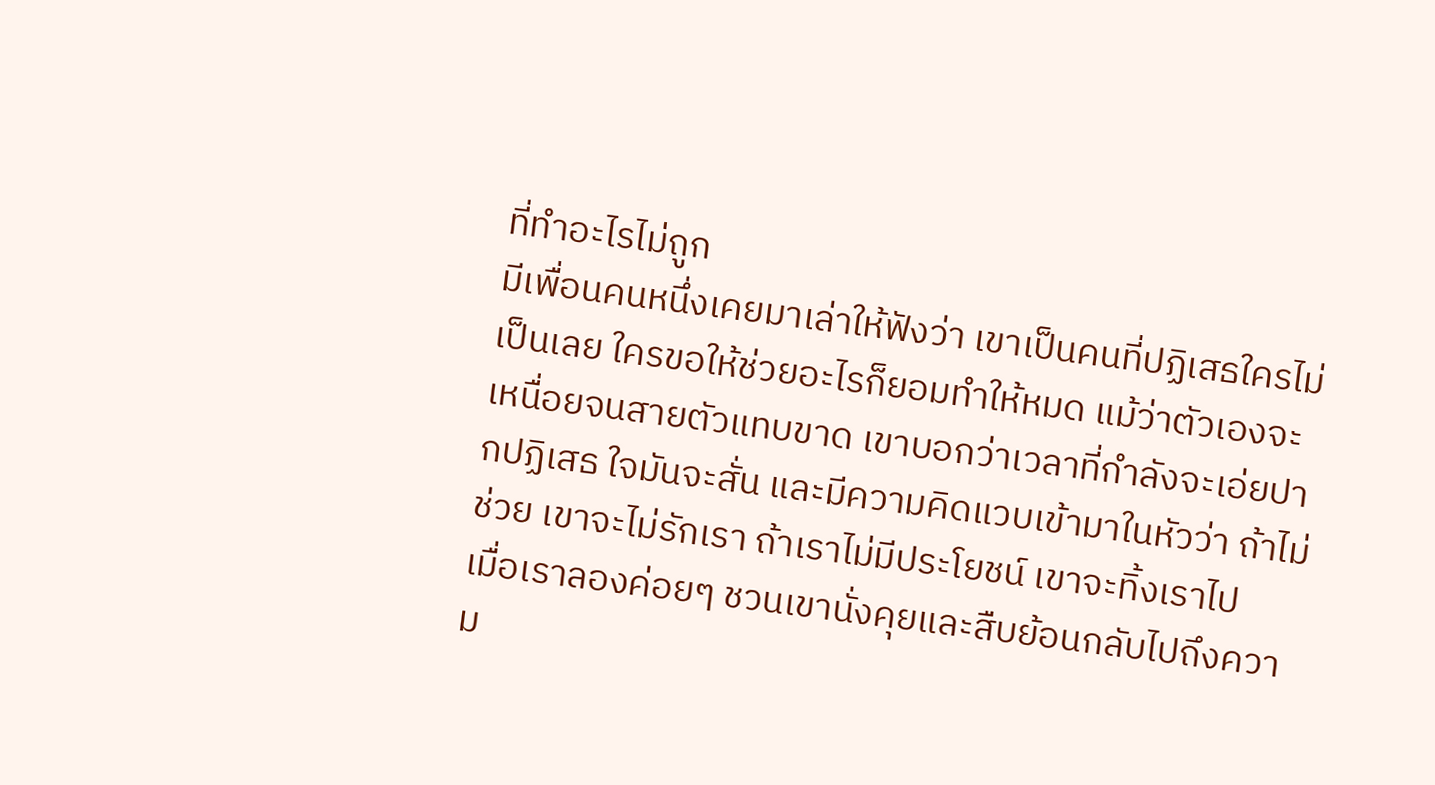ที่ทำอะไรไม่ถูก
มีเพื่อนคนหนึ่งเคยมาเล่าให้ฟังว่า เขาเป็นคนที่ปฏิเสธใครไม่เป็นเลย ใครขอให้ช่วยอะไรก็ยอมทำให้หมด แม้ว่าตัวเองจะเหนื่อยจนสายตัวแทบขาด เขาบอกว่าเวลาที่กำลังจะเอ่ยปากปฏิเสธ ใจมันจะสั่น และมีความคิดแวบเข้ามาในหัวว่า ถ้าไม่ช่วย เขาจะไม่รักเรา ถ้าเราไม่มีประโยชน์ เขาจะทิ้งเราไป
เมื่อเราลองค่อยๆ ชวนเขานั่งคุยและสืบย้อนกลับไปถึงความ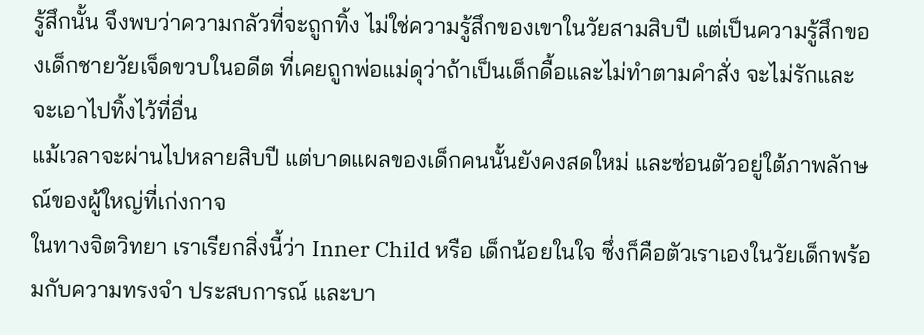รู้สึกนั้น จึงพบว่าความกลัวที่จะถูกทิ้ง ไม่ใช่ความรู้สึกของเขาในวัยสามสิบปี แต่เป็นความรู้สึกของเด็กชายวัยเจ็ดขวบในอดีต ที่เคยถูกพ่อแม่ดุว่าถ้าเป็นเด็กดื้อและไม่ทำตามคำสั่ง จะไม่รักและจะเอาไปทิ้งไว้ที่อื่น
แม้เวลาจะผ่านไปหลายสิบปี แต่บาดแผลของเด็กคนนั้นยังคงสดใหม่ และซ่อนตัวอยู่ใต้ภาพลักษณ์ของผู้ใหญ่ที่เก่งกาจ
ในทางจิตวิทยา เราเรียกสิ่งนี้ว่า Inner Child หรือ เด็กน้อยในใจ ซึ่งก็คือตัวเราเองในวัยเด็กพร้อมกับความทรงจำ ประสบการณ์ และบา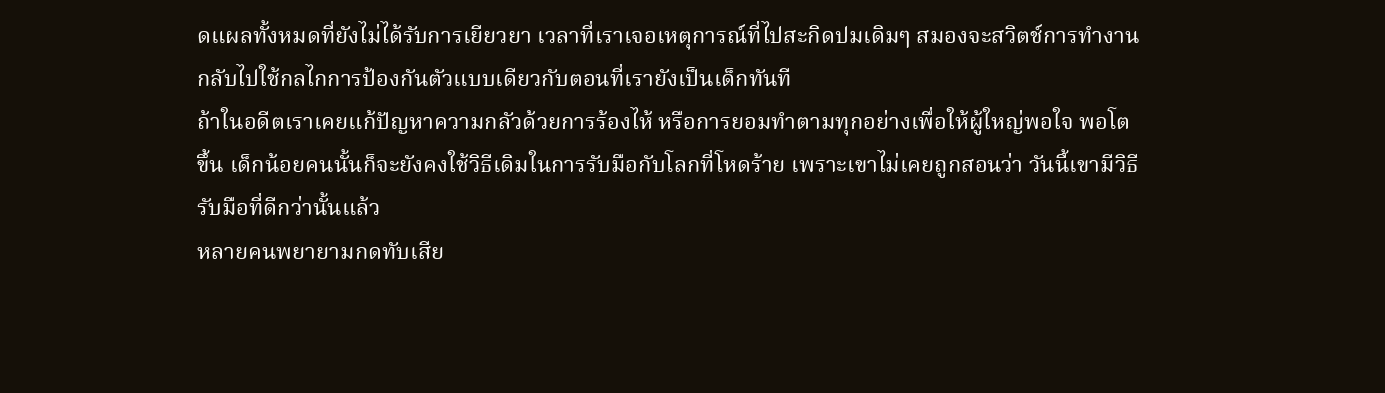ดแผลทั้งหมดที่ยังไม่ได้รับการเยียวยา เวลาที่เราเจอเหตุการณ์ที่ไปสะกิดปมเดิมๆ สมองจะสวิตช์การทำงานกลับไปใช้กลไกการป้องกันตัวแบบเดียวกับตอนที่เรายังเป็นเด็กทันที
ถ้าในอดีตเราเคยแก้ปัญหาความกลัวด้วยการร้องไห้ หรือการยอมทำตามทุกอย่างเพื่อให้ผู้ใหญ่พอใจ พอโตขึ้น เด็กน้อยคนนั้นก็จะยังคงใช้วิธีเดิมในการรับมือกับโลกที่โหดร้าย เพราะเขาไม่เคยถูกสอนว่า วันนี้เขามีวิธีรับมือที่ดีกว่านั้นแล้ว
หลายคนพยายามกดทับเสีย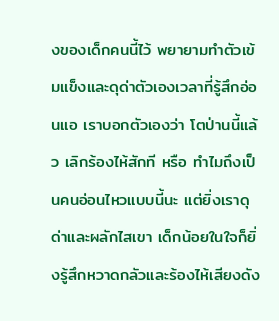งของเด็กคนนี้ไว้ พยายามทำตัวเข้มแข็งและดุด่าตัวเองเวลาที่รู้สึกอ่อนแอ เราบอกตัวเองว่า โตป่านนี้แล้ว เลิกร้องไห้สักที หรือ ทำไมถึงเป็นคนอ่อนไหวแบบนี้นะ แต่ยิ่งเราดุด่าและผลักไสเขา เด็กน้อยในใจก็ยิ่งรู้สึกหวาดกลัวและร้องไห้เสียงดัง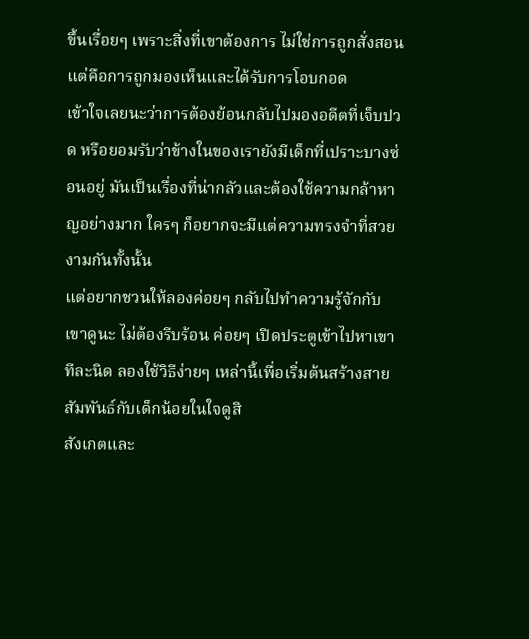ขึ้นเรื่อยๆ เพราะสิ่งที่เขาต้องการ ไม่ใช่การถูกสั่งสอน แต่คือการถูกมองเห็นและได้รับการโอบกอด
เข้าใจเลยนะว่าการต้องย้อนกลับไปมองอดีตที่เจ็บปวด หรือยอมรับว่าข้างในของเรายังมีเด็กที่เปราะบางซ่อนอยู่ มันเป็นเรื่องที่น่ากลัวและต้องใช้ความกล้าหาญอย่างมาก ใครๆ ก็อยากจะมีแต่ความทรงจำที่สวยงามกันทั้งนั้น
แต่อยากชวนให้ลองค่อยๆ กลับไปทำความรู้จักกับเขาดูนะ ไม่ต้องรีบร้อน ค่อยๆ เปิดประตูเข้าไปหาเขาทีละนิด ลองใช้วิธีง่ายๆ เหล่านี้เพื่อเริ่มต้นสร้างสายสัมพันธ์กับเด็กน้อยในใจดูสิ
สังเกตและ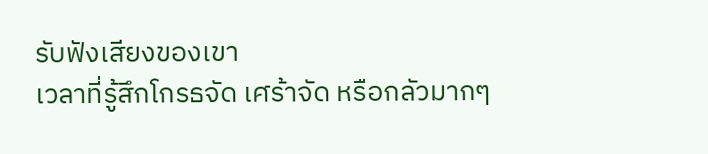รับฟังเสียงของเขา
เวลาที่รู้สึกโกรธจัด เศร้าจัด หรือกลัวมากๆ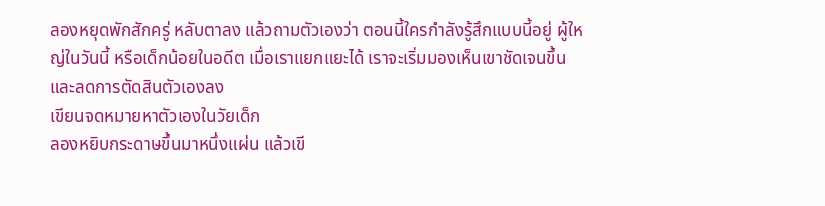ลองหยุดพักสักครู่ หลับตาลง แล้วถามตัวเองว่า ตอนนี้ใครกำลังรู้สึกแบบนี้อยู่ ผู้ใหญ่ในวันนี้ หรือเด็กน้อยในอดีต เมื่อเราแยกแยะได้ เราจะเริ่มมองเห็นเขาชัดเจนขึ้น และลดการตัดสินตัวเองลง
เขียนจดหมายหาตัวเองในวัยเด็ก
ลองหยิบกระดาษขึ้นมาหนึ่งแผ่น แล้วเขี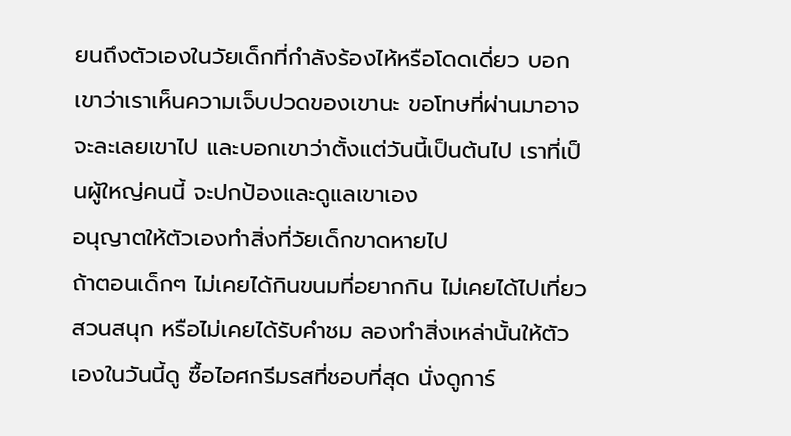ยนถึงตัวเองในวัยเด็กที่กำลังร้องไห้หรือโดดเดี่ยว บอกเขาว่าเราเห็นความเจ็บปวดของเขานะ ขอโทษที่ผ่านมาอาจจะละเลยเขาไป และบอกเขาว่าตั้งแต่วันนี้เป็นต้นไป เราที่เป็นผู้ใหญ่คนนี้ จะปกป้องและดูแลเขาเอง
อนุญาตให้ตัวเองทำสิ่งที่วัยเด็กขาดหายไป
ถ้าตอนเด็กๆ ไม่เคยได้กินขนมที่อยากกิน ไม่เคยได้ไปเที่ยวสวนสนุก หรือไม่เคยได้รับคำชม ลองทำสิ่งเหล่านั้นให้ตัวเองในวันนี้ดู ซื้อไอศกรีมรสที่ชอบที่สุด นั่งดูการ์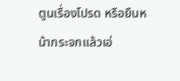ตูนเรื่องโปรด หรือยืนหน้ากระจกแล้วเอ่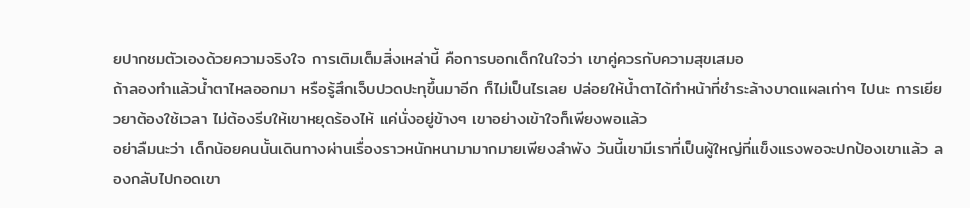ยปากชมตัวเองด้วยความจริงใจ การเติมเต็มสิ่งเหล่านี้ คือการบอกเด็กในใจว่า เขาคู่ควรกับความสุขเสมอ
ถ้าลองทำแล้วน้ำตาไหลออกมา หรือรู้สึกเจ็บปวดปะทุขึ้นมาอีก ก็ไม่เป็นไรเลย ปล่อยให้น้ำตาได้ทำหน้าที่ชำระล้างบาดแผลเก่าๆ ไปนะ การเยียวยาต้องใช้เวลา ไม่ต้องรีบให้เขาหยุดร้องไห้ แค่นั่งอยู่ข้างๆ เขาอย่างเข้าใจก็เพียงพอแล้ว
อย่าลืมนะว่า เด็กน้อยคนนั้นเดินทางผ่านเรื่องราวหนักหนามามากมายเพียงลำพัง วันนี้เขามีเราที่เป็นผู้ใหญ่ที่แข็งแรงพอจะปกป้องเขาแล้ว ลองกลับไปกอดเขา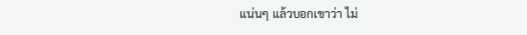แน่นๆ แล้วบอกเขาว่า ไม่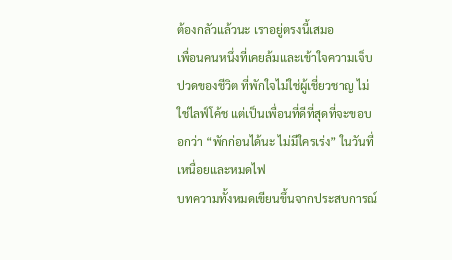ต้องกลัวแล้วนะ เราอยู่ตรงนี้เสมอ
เพื่อนคนหนึ่งที่เคยล้มและเข้าใจความเจ็บปวดของชีวิต ที่พักใจไม่ใช่ผู้เชี่ยวชาญ ไม่ใช่ไลฟ์โค้ช แต่เป็นเพื่อนที่ดีที่สุดที่จะขอบอกว่า “พักก่อนได้นะ ไม่มีใครเร่ง” ในวันที่เหนื่อยและหมดไฟ
บทความทั้งหมดเขียนขึ้นจากประสบการณ์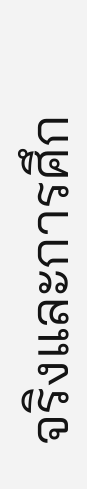จริงและการศึก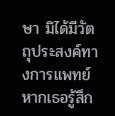ษา มิได้มีวัตถุประสงค์ทางการแพทย์ หากเธอรู้สึก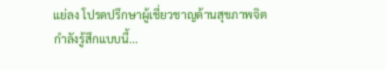แย่ลง โปรดปรึกษาผู้เชี่ยวชาญด้านสุขภาพจิต
กำลังรู้สึกแบบนี้...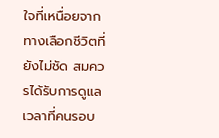ใจที่เหนื่อยจาก ทางเลือกชีวิตที่ยังไม่ชัด สมควรได้รับการดูแล เวลาที่คนรอบ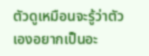ตัวดูเหมือนจะรู้ว่าตัวเองอยากเป็นอะ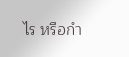ไร หรือกำ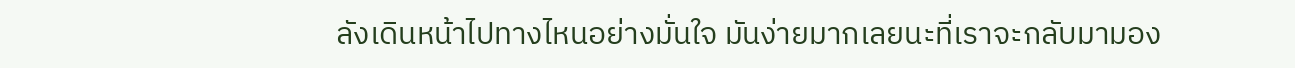ลังเดินหน้าไปทางไหนอย่างมั่นใจ มันง่ายมากเลยนะที่เราจะกลับมามอง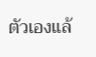ตัวเองแล้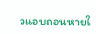วแอบถอนหายใ